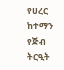የሀረር ከተማን የጅብ ትርዒት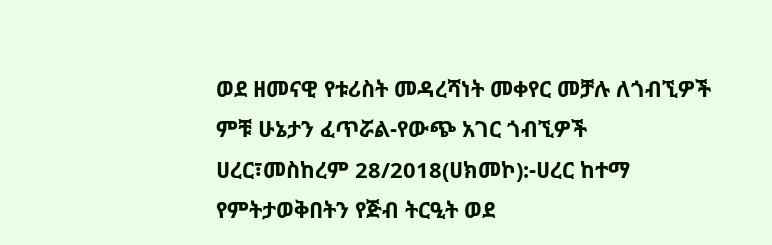ወደ ዘመናዊ የቱሪስት መዳረሻነት መቀየር መቻሉ ለጎብኚዎች ምቹ ሁኔታን ፈጥሯል-የውጭ አገር ጎብኚዎች
ሀረር፣መስከረም 28/2018(ሀክመኮ):-ሀረር ከተማ የምትታወቅበትን የጅብ ትርዒት ወደ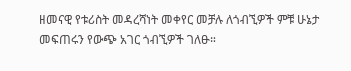ዘመናዊ የቱሪስት መዳረሻነት መቀየር መቻሉ ለጎብኚዎች ምቹ ሁኔታ መፍጠሩን የውጭ አገር ጎብኚዎች ገለፁ።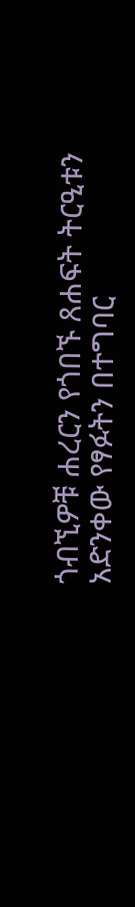ጎብኚዎቹ ሐረርን የጎበኙ ጸሐፍት ትርዒቱን አድንቀው የፃፉትን በተግባር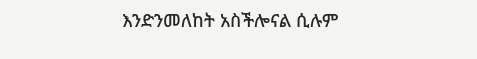እንድንመለከት አስችሎናል ሲሉም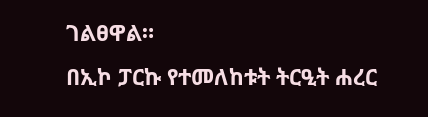ገልፀዋል።
በኢኮ ፓርኩ የተመለከቱት ትርዒት ሐረር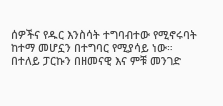ሰዎችና የዱር እንስሳት ተግባብተው የሚኖሩባት ከተማ መሆኗን በተግባር የሚያሳይ ነው።
በተለይ ፓርኩን በዘመናዊ እና ምቹ መንገድ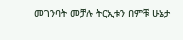መገንባት መቻሉ ትርኢቱን በምቹ ሁኔታ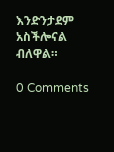እንድንታደም አስችሎናል ብለዋል።

0 Comments